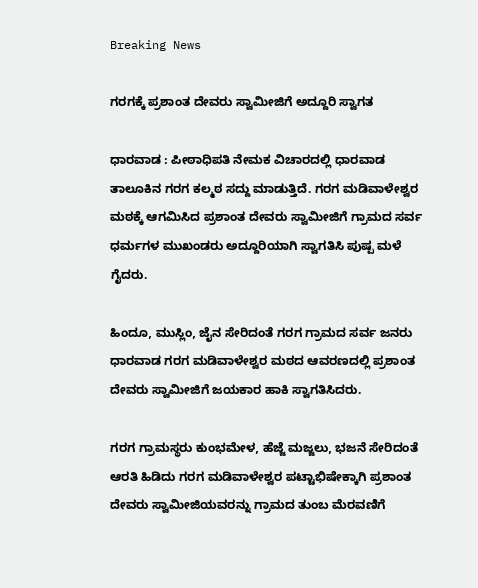Breaking News

ಗರಗಕ್ಕೆ ಪ್ರಶಾಂತ ದೇವರು ಸ್ವಾಮೀಜಿಗೆ ಅದ್ದೂರಿ ಸ್ವಾಗತ

ಧಾರವಾಡ : ಪೀಠಾಧಿಪತಿ ನೇಮಕ ವಿಚಾರದಲ್ಲಿ ಧಾರವಾಡ ತಾಲೂಕಿನ ಗರಗ ಕಲ್ಮಠ ಸದ್ದು ಮಾಡುತ್ತಿದೆ. ಗರಗ ಮಡಿವಾಳೇಶ್ವರ ಮಠಕ್ಕೆ ಆಗಮಿಸಿದ ಪ್ರಶಾಂತ ದೇವರು ಸ್ವಾಮೀಜಿಗೆ ಗ್ರಾಮದ ಸರ್ವ ಧರ್ಮಗಳ ಮುಖಂಡರು ಅದ್ದೂರಿಯಾಗಿ ಸ್ವಾಗತಿಸಿ ಪುಷ್ಪ ಮಳೆ ಗೈದರು.

ಹಿಂದೂ, ಮುಸ್ಲಿಂ, ಜೈನ ಸೇರಿದಂತೆ ಗರಗ ಗ್ರಾಮದ ಸರ್ವ ಜನರು ಧಾರವಾಡ ಗರಗ ಮಡಿವಾಳೇಶ್ವರ ಮಠದ ಆವರಣದಲ್ಲಿ ಪ್ರಶಾಂತ ದೇವರು ಸ್ವಾಮೀಜಿಗೆ ಜಯಕಾರ ಹಾಕಿ ಸ್ವಾಗತಿಸಿದರು.

ಗರಗ ಗ್ರಾಮಸ್ಥರು ಕುಂಭಮೇಳ, ಹೆಜ್ಜೆ ಮಜ್ಜಲು, ಭಜನೆ ಸೇರಿದಂತೆ ಆರತಿ ಹಿಡಿದು ಗರಗ ಮಡಿವಾಳೇಶ್ವರ ಪಟ್ಟಾಭಿಷೇಕ್ಕಾಗಿ ಪ್ರಶಾಂತ ದೇವರು ಸ್ವಾಮೀಜಿಯವರನ್ನು ಗ್ರಾಮದ ತುಂಬ ಮೆರವಣಿಗೆ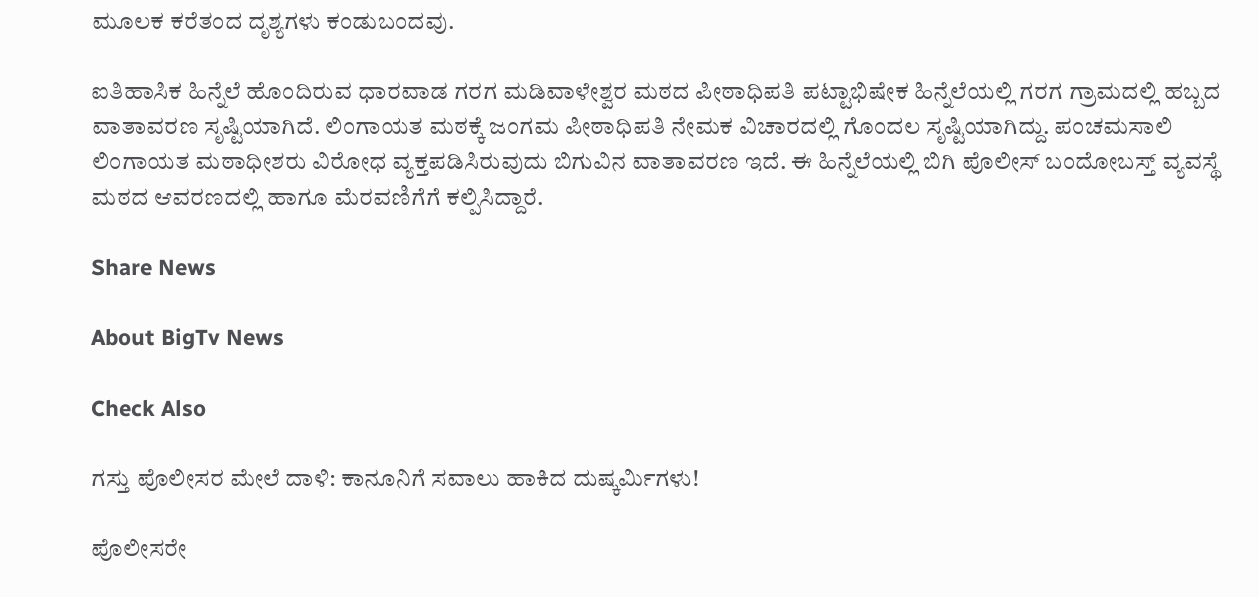ಮೂಲಕ ಕರೆತಂದ ದೃಶ್ಯಗಳು ಕಂಡುಬಂದವು.

ಐತಿಹಾಸಿಕ ಹಿನ್ನೆಲೆ ಹೊಂದಿರುವ ಧಾರವಾಡ ಗರಗ ಮಡಿವಾಳೇಶ್ವರ ಮಠದ ಪೀಠಾಧಿಪತಿ ಪಟ್ಟಾಭಿಷೇಕ ಹಿನ್ನೆಲೆಯಲ್ಲಿ ಗರಗ ಗ್ರಾಮದಲ್ಲಿ ಹಬ್ಬದ ವಾತಾವರಣ ಸೃಷ್ಟಿಯಾಗಿದೆ. ಲಿಂಗಾಯತ ಮಠಕ್ಕೆ ಜಂಗಮ ಪೀಠಾಧಿಪತಿ ನೇಮಕ ವಿಚಾರದಲ್ಲಿ ಗೊಂದಲ ಸೃಷ್ಟಿಯಾಗಿದ್ದು. ಪಂಚಮಸಾಲಿ ಲಿಂಗಾಯತ ಮಠಾಧೀಶರು ವಿರೋಧ ವ್ಯಕ್ತಪಡಿಸಿರುವುದು ಬಿಗುವಿನ ವಾತಾವರಣ ಇದೆ. ಈ ಹಿನ್ನೆಲೆಯಲ್ಲಿ ಬಿಗಿ ಪೊಲೀಸ್ ಬಂದೋಬಸ್ತ್ ವ್ಯವಸ್ಥೆ ಮಠದ ಆವರಣದಲ್ಲಿ ಹಾಗೂ ಮೆರವಣಿಗೆಗೆ ಕಲ್ಪಿಸಿದ್ದಾರೆ.

Share News

About BigTv News

Check Also

ಗಸ್ತು ಪೊಲೀಸರ ಮೇಲೆ ದಾಳಿ: ಕಾನೂನಿಗೆ ಸವಾಲು ಹಾಕಿದ ದುಷ್ಕರ್ಮಿಗಳು!

ಪೊಲೀಸರೇ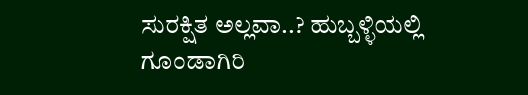ಸುರಕ್ಷಿತ ಅಲ್ಲವಾ..? ಹುಬ್ಬಳ್ಳಿಯಲ್ಲಿ ಗೂಂಡಾಗಿರಿ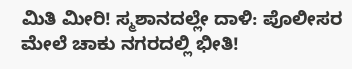ಮಿತಿ ಮೀರಿ! ಸ್ಮಶಾನದಲ್ಲೇ ದಾಳಿ: ಪೊಲೀಸರ ಮೇಲೆ ಚಾಕು ನಗರದಲ್ಲಿ ಭೀತಿ!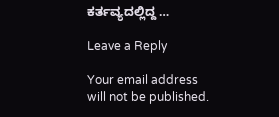ಕರ್ತವ್ಯದಲ್ಲಿದ್ದ …

Leave a Reply

Your email address will not be published.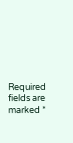Required fields are marked *